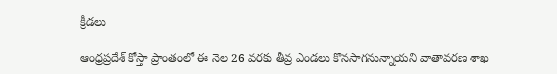క్రీడలు

ఆంధ్రప్రదేశ్ కోస్తా ప్రాంతంలో ఈ నెల 26 వరకు తీవ్ర ఎండలు కొనసాగనున్నాయని వాతావరణ శాఖ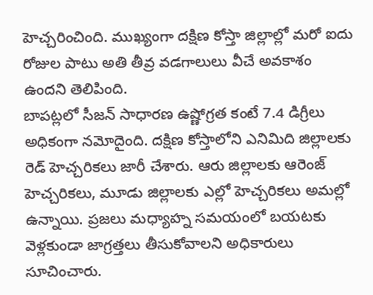హెచ్చరించింది. ముఖ్యంగా దక్షిణ కోస్తా జిల్లాల్లో మరో ఐదు రోజుల పాటు అతి తీవ్ర వడగాలులు వీచే అవకాశం ఉందని తెలిపింది.
బాపట్లలో సీజన్ సాధారణ ఉష్ణోగ్రత కంటే 7.4 డిగ్రీలు అధికంగా నమోదైంది. దక్షిణ కోస్తాలోని ఎనిమిది జిల్లాలకు రెడ్ హెచ్చరికలు జారీ చేశారు. ఆరు జిల్లాలకు ఆరెంజ్ హెచ్చరికలు, మూడు జిల్లాలకు ఎల్లో హెచ్చరికలు అమల్లో ఉన్నాయి. ప్రజలు మధ్యాహ్న సమయంలో బయటకు వెళ్లకుండా జాగ్రత్తలు తీసుకోవాలని అధికారులు సూచించారు.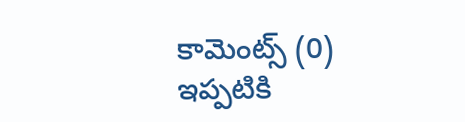కామెంట్స్ (0)
ఇప్పటికి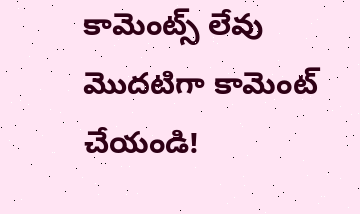కామెంట్స్ లేవు
మొదటిగా కామెంట్ చేయండి!